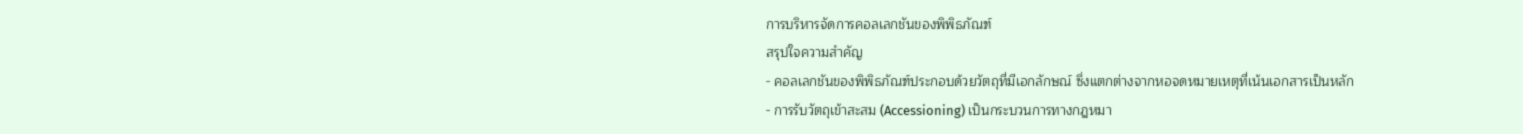การบริหารจัดการคอลเลกชันของพิพิธภัณฑ์
สรุปใจความสำคัญ
- คอลเลกชันของพิพิธภัณฑ์ประกอบด้วยวัตถุที่มีเอกลักษณ์ ซึ่งแตกต่างจากหอจดหมายเหตุที่เน้นเอกสารเป็นหลัก
- การรับวัตถุเข้าสะสม (Accessioning) เป็นกระบวนการทางกฎหมา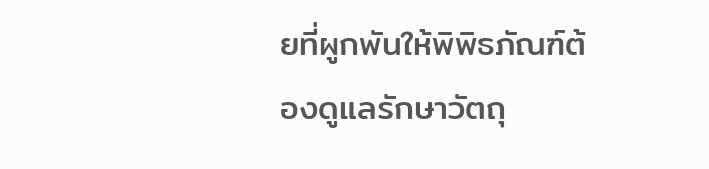ยที่ผูกพันให้พิพิธภัณฑ์ต้องดูแลรักษาวัตถุ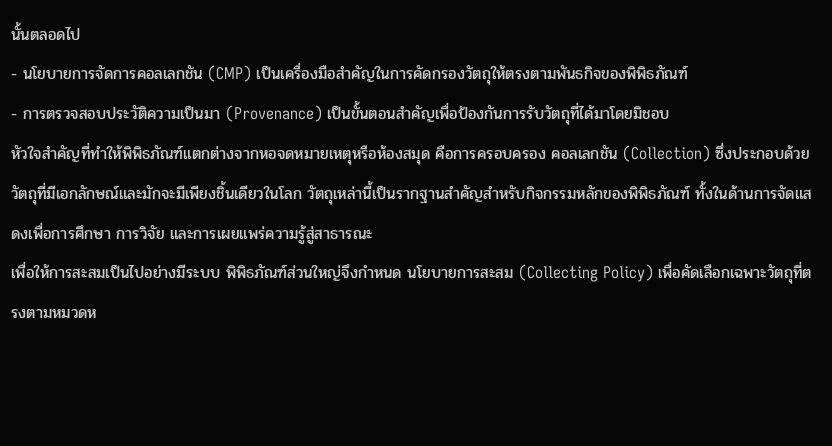นั้นตลอดไป
- นโยบายการจัดการคอลเลกชัน (CMP) เป็นเครื่องมือสำคัญในการคัดกรองวัตถุให้ตรงตามพันธกิจของพิพิธภัณฑ์
- การตรวจสอบประวัติความเป็นมา (Provenance) เป็นขั้นตอนสำคัญเพื่อป้องกันการรับวัตถุที่ได้มาโดยมิชอบ
หัวใจสำคัญที่ทำให้พิพิธภัณฑ์แตกต่างจากหอจดหมายเหตุหรือห้องสมุด คือการครอบครอง คอลเลกชัน (Collection) ซึ่งประกอบด้วยวัตถุที่มีเอกลักษณ์และมักจะมีเพียงชิ้นเดียวในโลก วัตถุเหล่านี้เป็นรากฐานสำคัญสำหรับกิจกรรมหลักของพิพิธภัณฑ์ ทั้งในด้านการจัดแสดงเพื่อการศึกษา การวิจัย และการเผยแพร่ความรู้สู่สาธารณะ
เพื่อให้การสะสมเป็นไปอย่างมีระบบ พิพิธภัณฑ์ส่วนใหญ่จึงกำหนด นโยบายการสะสม (Collecting Policy) เพื่อคัดเลือกเฉพาะวัตถุที่ตรงตามหมวดห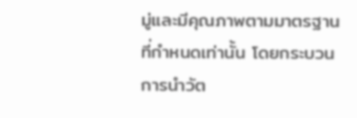มู่และมีคุณภาพตามมาตรฐานที่กำหนดเท่านั้น โดยกระบวนการนำวัต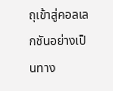ถุเข้าสู่คอลเลกชันอย่างเป็นทาง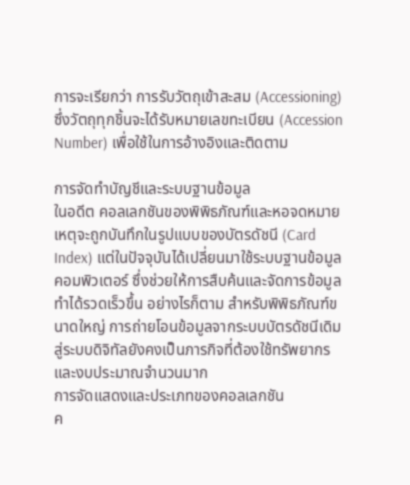การจะเรียกว่า การรับวัตถุเข้าสะสม (Accessioning) ซึ่งวัตถุทุกชิ้นจะได้รับหมายเลขทะเบียน (Accession Number) เพื่อใช้ในการอ้างอิงและติดตาม

การจัดทำบัญชีและระบบฐานข้อมูล
ในอดีต คอลเลกชันของพิพิธภัณฑ์และหอจดหมายเหตุจะถูกบันทึกในรูปแบบของบัตรดัชนี (Card Index) แต่ในปัจจุบันได้เปลี่ยนมาใช้ระบบฐานข้อมูลคอมพิวเตอร์ ซึ่งช่วยให้การสืบค้นและจัดการข้อมูลทำได้รวดเร็วขึ้น อย่างไรก็ตาม สำหรับพิพิธภัณฑ์ขนาดใหญ่ การถ่ายโอนข้อมูลจากระบบบัตรดัชนีเดิมสู่ระบบดิจิทัลยังคงเป็นภารกิจที่ต้องใช้ทรัพยากรและงบประมาณจำนวนมาก
การจัดแสดงและประเภทของคอลเลกชัน
ค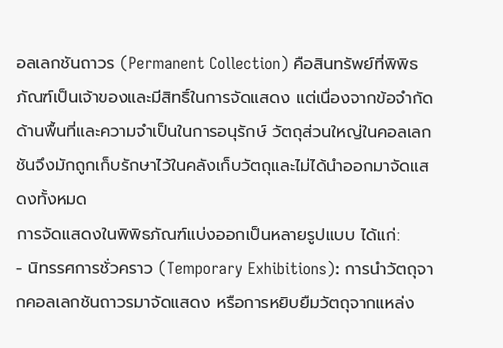อลเลกชันถาวร (Permanent Collection) คือสินทรัพย์ที่พิพิธภัณฑ์เป็นเจ้าของและมีสิทธิ์ในการจัดแสดง แต่เนื่องจากข้อจำกัดด้านพื้นที่และความจำเป็นในการอนุรักษ์ วัตถุส่วนใหญ่ในคอลเลกชันจึงมักถูกเก็บรักษาไว้ในคลังเก็บวัตถุและไม่ได้นำออกมาจัดแสดงทั้งหมด
การจัดแสดงในพิพิธภัณฑ์แบ่งออกเป็นหลายรูปแบบ ได้แก่:
- นิทรรศการชั่วคราว (Temporary Exhibitions): การนำวัตถุจากคอลเลกชันถาวรมาจัดแสดง หรือการหยิบยืมวัตถุจากแหล่ง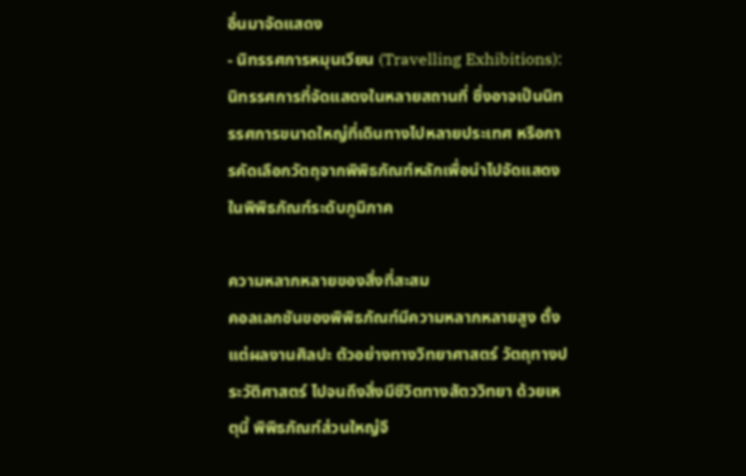อื่นมาจัดแสดง
- นิทรรศการหมุนเวียน (Travelling Exhibitions): นิทรรศการที่จัดแสดงในหลายสถานที่ ซึ่งอาจเป็นนิทรรศการขนาดใหญ่ที่เดินทางไปหลายประเทศ หรือการคัดเลือกวัตถุจากพิพิธภัณฑ์หลักเพื่อนำไปจัดแสดงในพิพิธภัณฑ์ระดับภูมิภาค

ความหลากหลายของสิ่งที่สะสม
คอลเลกชันของพิพิธภัณฑ์มีความหลากหลายสูง ตั้งแต่ผลงานศิลปะ ตัวอย่างทางวิทยาศาสตร์ วัตถุทางประวัติศาสตร์ ไปจนถึงสิ่งมีชีวิตทางสัตววิทยา ด้วยเหตุนี้ พิพิธภัณฑ์ส่วนใหญ่จึ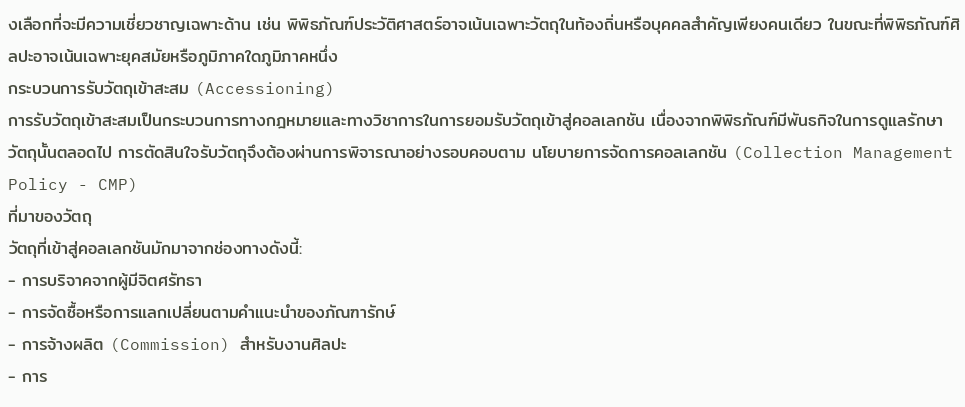งเลือกที่จะมีความเชี่ยวชาญเฉพาะด้าน เช่น พิพิธภัณฑ์ประวัติศาสตร์อาจเน้นเฉพาะวัตถุในท้องถิ่นหรือบุคคลสำคัญเพียงคนเดียว ในขณะที่พิพิธภัณฑ์ศิลปะอาจเน้นเฉพาะยุคสมัยหรือภูมิภาคใดภูมิภาคหนึ่ง
กระบวนการรับวัตถุเข้าสะสม (Accessioning)
การรับวัตถุเข้าสะสมเป็นกระบวนการทางกฎหมายและทางวิชาการในการยอมรับวัตถุเข้าสู่คอลเลกชัน เนื่องจากพิพิธภัณฑ์มีพันธกิจในการดูแลรักษาวัตถุนั้นตลอดไป การตัดสินใจรับวัตถุจึงต้องผ่านการพิจารณาอย่างรอบคอบตาม นโยบายการจัดการคอลเลกชัน (Collection Management Policy - CMP)
ที่มาของวัตถุ
วัตถุที่เข้าสู่คอลเลกชันมักมาจากช่องทางดังนี้:
- การบริจาคจากผู้มีจิตศรัทธา
- การจัดซื้อหรือการแลกเปลี่ยนตามคำแนะนำของภัณฑารักษ์
- การจ้างผลิต (Commission) สำหรับงานศิลปะ
- การ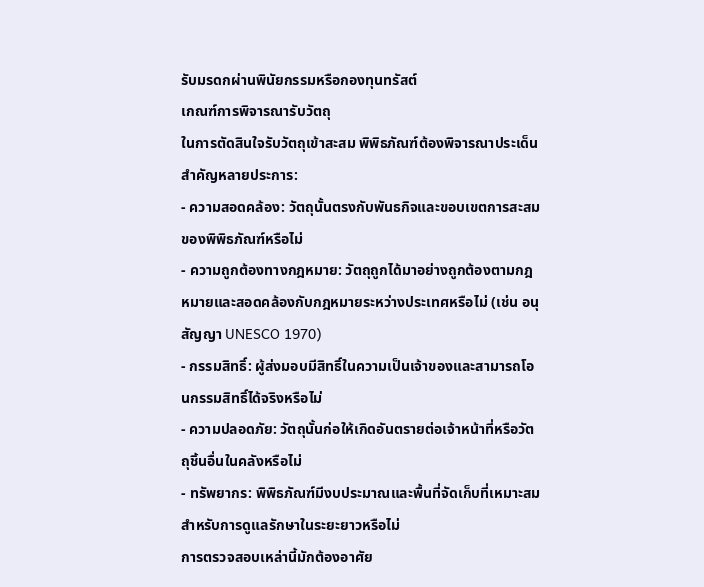รับมรดกผ่านพินัยกรรมหรือกองทุนทรัสต์
เกณฑ์การพิจารณารับวัตถุ
ในการตัดสินใจรับวัตถุเข้าสะสม พิพิธภัณฑ์ต้องพิจารณาประเด็นสำคัญหลายประการ:
- ความสอดคล้อง: วัตถุนั้นตรงกับพันธกิจและขอบเขตการสะสมของพิพิธภัณฑ์หรือไม่
- ความถูกต้องทางกฎหมาย: วัตถุถูกได้มาอย่างถูกต้องตามกฎหมายและสอดคล้องกับกฎหมายระหว่างประเทศหรือไม่ (เช่น อนุสัญญา UNESCO 1970)
- กรรมสิทธิ์: ผู้ส่งมอบมีสิทธิ์ในความเป็นเจ้าของและสามารถโอนกรรมสิทธิ์ได้จริงหรือไม่
- ความปลอดภัย: วัตถุนั้นก่อให้เกิดอันตรายต่อเจ้าหน้าที่หรือวัตถุชิ้นอื่นในคลังหรือไม่
- ทรัพยากร: พิพิธภัณฑ์มีงบประมาณและพื้นที่จัดเก็บที่เหมาะสมสำหรับการดูแลรักษาในระยะยาวหรือไม่
การตรวจสอบเหล่านี้มักต้องอาศัย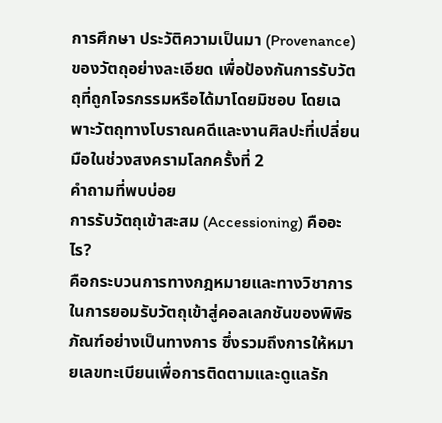การศึกษา ประวัติความเป็นมา (Provenance) ของวัตถุอย่างละเอียด เพื่อป้องกันการรับวัตถุที่ถูกโจรกรรมหรือได้มาโดยมิชอบ โดยเฉพาะวัตถุทางโบราณคดีและงานศิลปะที่เปลี่ยนมือในช่วงสงครามโลกครั้งที่ 2
คำถามที่พบบ่อย
การรับวัตถุเข้าสะสม (Accessioning) คืออะไร?
คือกระบวนการทางกฎหมายและทางวิชาการในการยอมรับวัตถุเข้าสู่คอลเลกชันของพิพิธภัณฑ์อย่างเป็นทางการ ซึ่งรวมถึงการให้หมายเลขทะเบียนเพื่อการติดตามและดูแลรัก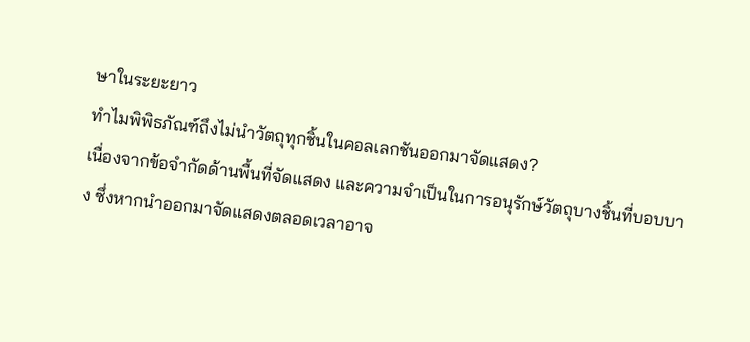ษาในระยะยาว
ทำไมพิพิธภัณฑ์ถึงไม่นำวัตถุทุกชิ้นในคอลเลกชันออกมาจัดแสดง?
เนื่องจากข้อจำกัดด้านพื้นที่จัดแสดง และความจำเป็นในการอนุรักษ์วัตถุบางชิ้นที่บอบบาง ซึ่งหากนำออกมาจัดแสดงตลอดเวลาอาจ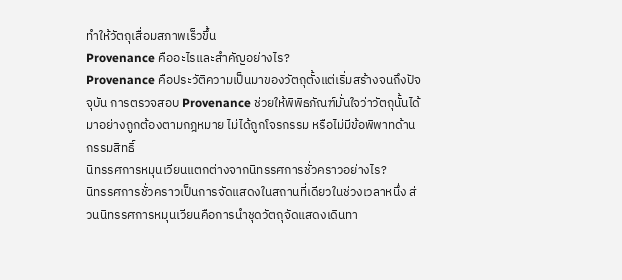ทำให้วัตถุเสื่อมสภาพเร็วขึ้น
Provenance คืออะไรและสำคัญอย่างไร?
Provenance คือประวัติความเป็นมาของวัตถุตั้งแต่เริ่มสร้างจนถึงปัจจุบัน การตรวจสอบ Provenance ช่วยให้พิพิธภัณฑ์มั่นใจว่าวัตถุนั้นได้มาอย่างถูกต้องตามกฎหมาย ไม่ได้ถูกโจรกรรม หรือไม่มีข้อพิพาทด้านกรรมสิทธิ์
นิทรรศการหมุนเวียนแตกต่างจากนิทรรศการชั่วคราวอย่างไร?
นิทรรศการชั่วคราวเป็นการจัดแสดงในสถานที่เดียวในช่วงเวลาหนึ่ง ส่วนนิทรรศการหมุนเวียนคือการนำชุดวัตถุจัดแสดงเดินทา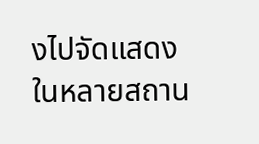งไปจัดแสดงในหลายสถาน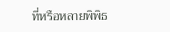ที่หรือหลายพิพิธ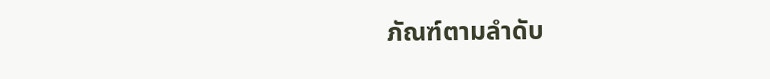ภัณฑ์ตามลำดับ